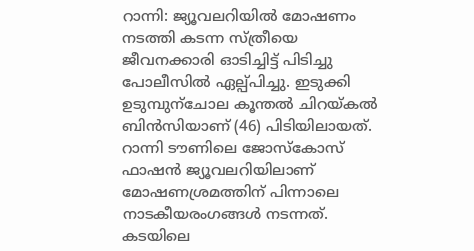റാന്നി: ജ്യൂവലറിയിൽ മോഷണം നടത്തി കടന്ന സ്ത്രീയെ ജീവനക്കാരി ഓടിച്ചിട്ട് പിടിച്ചു പോലീസിൽ ഏല്പ്പിച്ചു. ഇടുക്കി ഉടുമ്പുന്ചോല കൂന്തൽ ചിറയ്കൽ ബിൻസിയാണ് (46) പിടിയിലായത്. റാന്നി ടൗണിലെ ജോസ്കോസ് ഫാഷൻ ജ്യൂവലറിയിലാണ് മോഷണശ്രമത്തിന് പിന്നാലെ നാടകീയരംഗങ്ങൾ നടന്നത്. കടയിലെ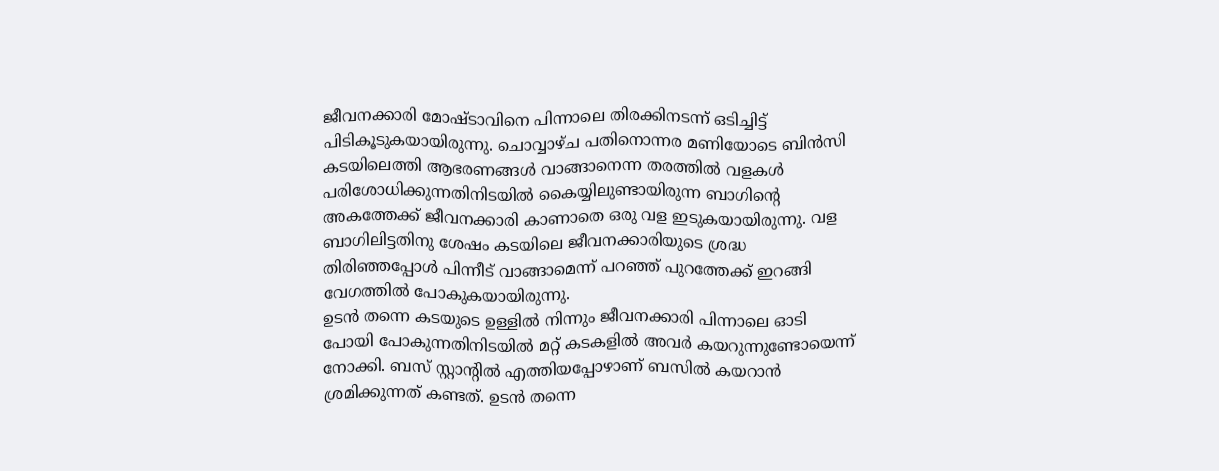ജീവനക്കാരി മോഷ്ടാവിനെ പിന്നാലെ തിരക്കിനടന്ന് ഒടിച്ചിട്ട് പിടികൂടുകയായിരുന്നു. ചൊവ്വാഴ്ച പതിനൊന്നര മണിയോടെ ബിൻസി കടയിലെത്തി ആഭരണങ്ങൾ വാങ്ങാനെന്ന തരത്തിൽ വളകൾ പരിശോധിക്കുന്നതിനിടയിൽ കൈയ്യിലുണ്ടായിരുന്ന ബാഗിന്റെ അകത്തേക്ക് ജീവനക്കാരി കാണാതെ ഒരു വള ഇടുകയായിരുന്നു. വള ബാഗിലിട്ടതിനു ശേഷം കടയിലെ ജീവനക്കാരിയുടെ ശ്രദ്ധ തിരിഞ്ഞപ്പോൾ പിന്നീട് വാങ്ങാമെന്ന് പറഞ്ഞ് പുറത്തേക്ക് ഇറങ്ങി വേഗത്തിൽ പോകുകയായിരുന്നു.
ഉടൻ തന്നെ കടയുടെ ഉള്ളിൽ നിന്നും ജീവനക്കാരി പിന്നാലെ ഓടി പോയി പോകുന്നതിനിടയിൽ മറ്റ് കടകളിൽ അവർ കയറുന്നുണ്ടോയെന്ന് നോക്കി. ബസ് സ്റ്റാൻ്റിൽ എത്തിയപ്പോഴാണ് ബസിൽ കയറാൻ ശ്രമിക്കുന്നത് കണ്ടത്. ഉടൻ തന്നെ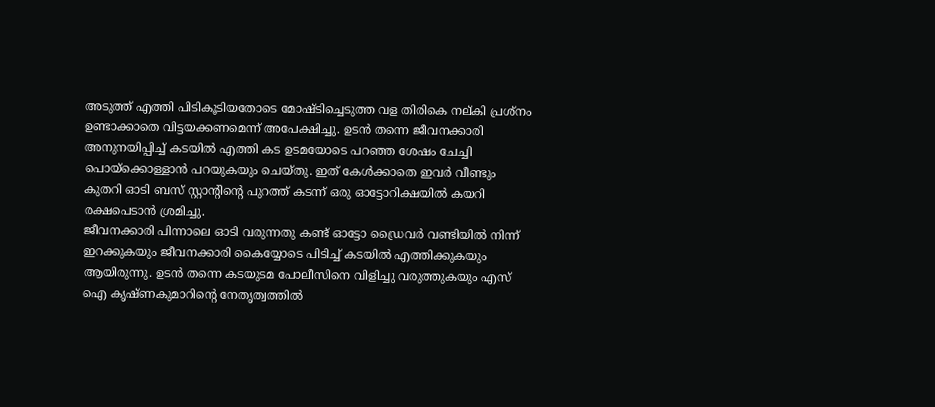അടുത്ത് എത്തി പിടികൂടിയതോടെ മോഷ്ടിച്ചെടുത്ത വള തിരികെ നല്കി പ്രശ്നം ഉണ്ടാക്കാതെ വിട്ടയക്കണമെന്ന് അപേക്ഷിച്ചു. ഉടൻ തന്നെ ജീവനക്കാരി അനുനയിപ്പിച്ച് കടയിൽ എത്തി കട ഉടമയോടെ പറഞ്ഞ ശേഷം ചേച്ചി പൊയ്ക്കൊള്ളാൻ പറയുകയും ചെയ്തു. ഇത് കേൾക്കാതെ ഇവർ വീണ്ടും കുതറി ഓടി ബസ് സ്റ്റാന്റിന്റെ പുറത്ത് കടന്ന് ഒരു ഓട്ടോറിക്ഷയിൽ കയറി രക്ഷപെടാൻ ശ്രമിച്ചു.
ജീവനക്കാരി പിന്നാലെ ഓടി വരുന്നതു കണ്ട് ഓട്ടോ ഡ്രൈവർ വണ്ടിയിൽ നിന്ന് ഇറക്കുകയും ജീവനക്കാരി കൈയ്യോടെ പിടിച്ച് കടയിൽ എത്തിക്കുകയും ആയിരുന്നു. ഉടൻ തന്നെ കടയുടമ പോലീസിനെ വിളിച്ചു വരുത്തുകയും എസ് ഐ കൃഷ്ണകുമാറിന്റെ നേതൃത്വത്തിൽ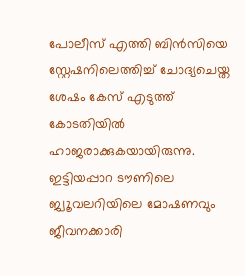പോലീസ് എത്തി ബിൻസിയെ സ്റ്റേഷനിലെത്തിച്ച് ചോദ്യചെയ്ത ശേഷം കേസ് എടുത്ത് കോടതിയിൽ ഹാജരാക്കുകയായിരുന്നു. ഇട്ടിയപ്പാറ ടൗണിലെ ജ്വൂവലറിയിലെ മോഷണവും ജീവനക്കാരി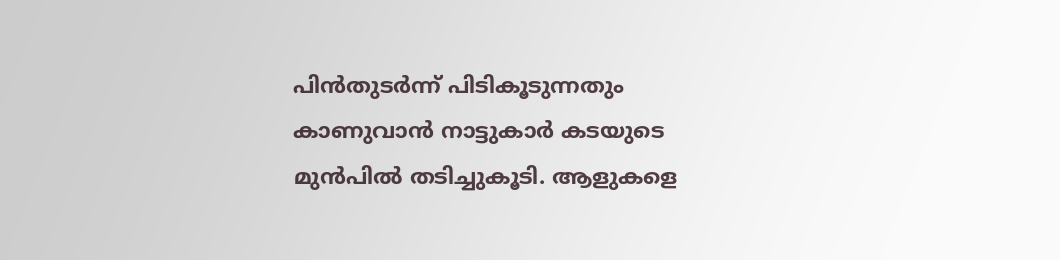പിൻതുടർന്ന് പിടികൂടുന്നതും കാണുവാൻ നാട്ടുകാർ കടയുടെ മുൻപിൽ തടിച്ചുകൂടി. ആളുകളെ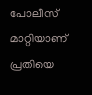പോലീസ് മാറ്റിയാണ് പ്രതിയെ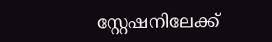സ്റ്റേഷനിലേക്ക്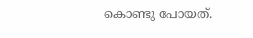കൊണ്ടു പോയത്.